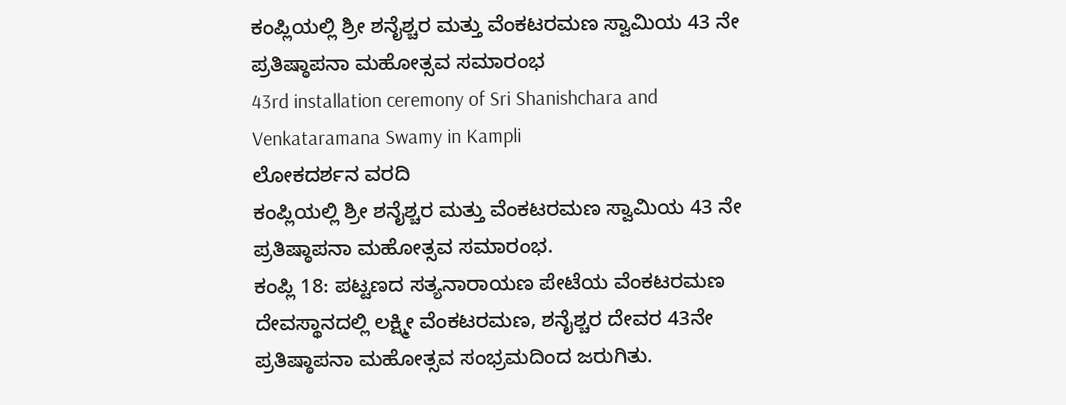ಕಂಪ್ಲಿಯಲ್ಲಿ ಶ್ರೀ ಶನೈಶ್ಚರ ಮತ್ತು ವೆಂಕಟರಮಣ ಸ್ವಾಮಿಯ 43 ನೇ ಪ್ರತಿಷ್ಠಾಪನಾ ಮಹೋತ್ಸವ ಸಮಾರಂಭ
43rd installation ceremony of Sri Shanishchara and Venkataramana Swamy in Kampli
ಲೋಕದರ್ಶನ ವರದಿ
ಕಂಪ್ಲಿಯಲ್ಲಿ ಶ್ರೀ ಶನೈಶ್ಚರ ಮತ್ತು ವೆಂಕಟರಮಣ ಸ್ವಾಮಿಯ 43 ನೇ ಪ್ರತಿಷ್ಠಾಪನಾ ಮಹೋತ್ಸವ ಸಮಾರಂಭ.
ಕಂಪ್ಲಿ 18: ಪಟ್ಟಣದ ಸತ್ಯನಾರಾಯಣ ಪೇಟೆಯ ವೆಂಕಟರಮಣ ದೇವಸ್ಥಾನದಲ್ಲಿ ಲಕ್ಷ್ಮೀ ವೆಂಕಟರಮಣ, ಶನೈಶ್ಚರ ದೇವರ 43ನೇ ಪ್ರತಿಷ್ಠಾಪನಾ ಮಹೋತ್ಸವ ಸಂಭ್ರಮದಿಂದ ಜರುಗಿತು.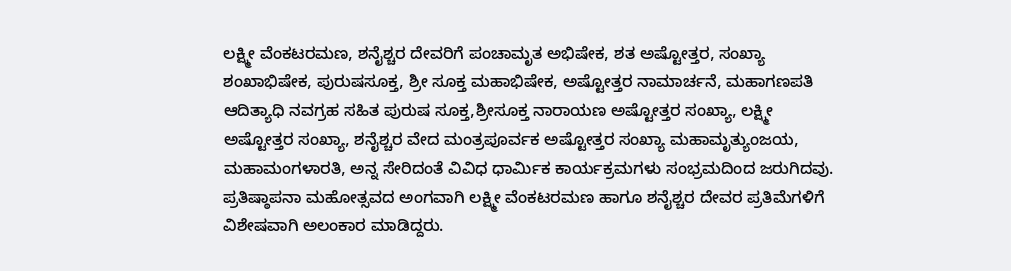ಲಕ್ಷ್ಮೀ ವೆಂಕಟರಮಣ, ಶನೈಶ್ಚರ ದೇವರಿಗೆ ಪಂಚಾಮೃತ ಅಭಿಷೇಕ, ಶತ ಅಷ್ಟೋತ್ತರ, ಸಂಖ್ಯಾ ಶಂಖಾಭಿಷೇಕ, ಪುರುಷಸೂಕ್ತ, ಶ್ರೀ ಸೂಕ್ತ ಮಹಾಭಿಷೇಕ, ಅಷ್ಟೋತ್ತರ ನಾಮಾರ್ಚನೆ, ಮಹಾಗಣಪತಿ ಆದಿತ್ಯಾಧಿ ನವಗ್ರಹ ಸಹಿತ ಪುರುಷ ಸೂಕ್ತ,ಶ್ರೀಸೂಕ್ತ ನಾರಾಯಣ ಅಷ್ಟೋತ್ತರ ಸಂಖ್ಯಾ, ಲಕ್ಷ್ಮೀ ಅಷ್ಟೋತ್ತರ ಸಂಖ್ಯಾ, ಶನೈಶ್ಚರ ವೇದ ಮಂತ್ರಪೂರ್ವಕ ಅಷ್ಟೋತ್ತರ ಸಂಖ್ಯಾ ಮಹಾಮೃತ್ಯುಂಜಯ, ಮಹಾಮಂಗಳಾರತಿ, ಅನ್ನ ಸೇರಿದಂತೆ ವಿವಿಧ ಧಾರ್ಮಿಕ ಕಾರ್ಯಕ್ರಮಗಳು ಸಂಭ್ರಮದಿಂದ ಜರುಗಿದವು.
ಪ್ರತಿಷ್ಠಾಪನಾ ಮಹೋತ್ಸವದ ಅಂಗವಾಗಿ ಲಕ್ಷ್ಮೀ ವೆಂಕಟರಮಣ ಹಾಗೂ ಶನೈಶ್ಚರ ದೇವರ ಪ್ರತಿಮೆಗಳಿಗೆ ವಿಶೇಷವಾಗಿ ಅಲಂಕಾರ ಮಾಡಿದ್ದರು.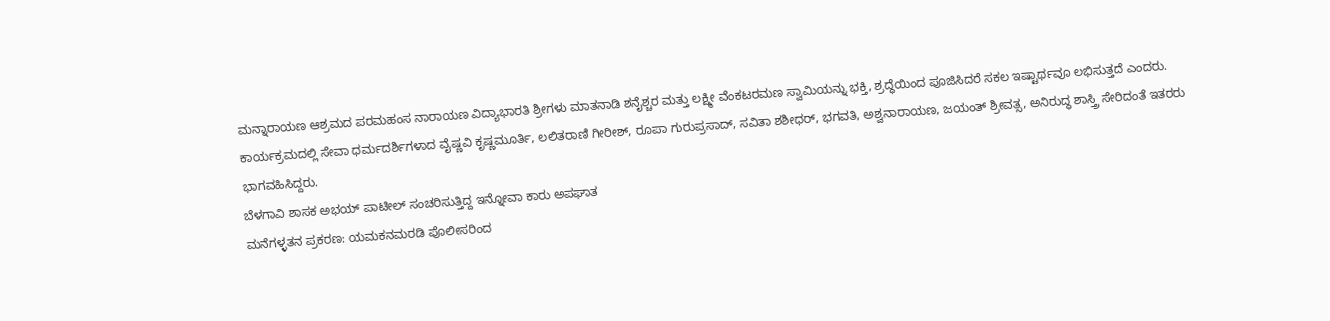ಮನ್ನಾರಾಯಣ ಆಶ್ರಮದ ಪರಮಹಂಸ ನಾರಾಯಣ ವಿದ್ಯಾಭಾರತಿ ಶ್ರೀಗಳು ಮಾತನಾಡಿ ಶನೈಶ್ಚರ ಮತ್ತು ಲಕ್ಷ್ಮೀ ವೆಂಕಟರಮಣ ಸ್ವಾಮಿಯನ್ನು ಭಕ್ತಿ, ಶ್ರದ್ಧೆಯಿಂದ ಪೂಜಿಸಿದರೆ ಸಕಲ ಇಷ್ಟಾರ್ಥವೂ ಲಭಿಸುತ್ತದೆ ಎಂದರು.
ಕಾರ್ಯಕ್ರಮದಲ್ಲಿ ಸೇವಾ ಧರ್ಮದರ್ಶಿಗಳಾದ ವೈಷ್ಣವಿ ಕೃಷ್ಣಮೂರ್ತಿ, ಲಲಿತರಾಣಿ ಗೀರೀಶ್, ರೂಪಾ ಗುರುಪ್ರಸಾದ್, ಸವಿತಾ ಶಶೀಧರ್, ಭಗವತಿ, ಅಶ್ವನಾರಾಯಣ, ಜಯಂತ್ ಶ್ರೀವತ್ಸ, ಅನಿರುದ್ಧ ಶಾಸ್ತ್ರಿ ಸೇರಿದಂತೆ ಇತರರು ಭಾಗವಹಿಸಿದ್ದರು.
ಬೆಳಗಾವಿ ಶಾಸಕ ಅಭಯ್ ಪಾಟೀಲ್ ಸಂಚರಿಸುತ್ತಿದ್ದ ಇನ್ನೋವಾ ಕಾರು ಅಪಘಾತ
ಮನೆಗಳ್ಳತನ ಪ್ರಕರಣ: ಯಮಕನಮರಡಿ ಪೊಲೀಸರಿಂದ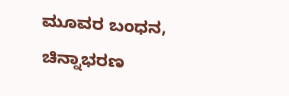ಮೂವರ ಬಂಧನ, ಚಿನ್ನಾಭರಣ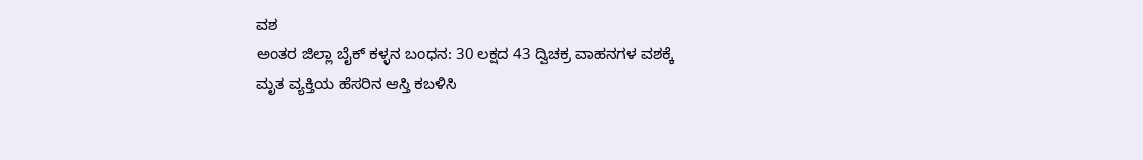ವಶ
ಅಂತರ ಜಿಲ್ಲಾ ಬೈಕ್ ಕಳ್ಳನ ಬಂಧನ: 30 ಲಕ್ಷದ 43 ದ್ವಿಚಕ್ರ ವಾಹನಗಳ ವಶಕ್ಕೆ
ಮೃತ ವ್ಯಕ್ತಿಯ ಹೆಸರಿನ ಆಸ್ತಿ ಕಬಳಿಸಿ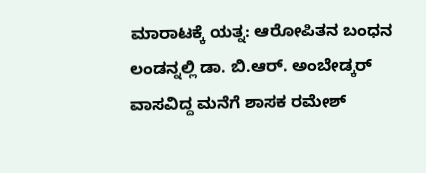ಮಾರಾಟಕ್ಕೆ ಯತ್ನ: ಆರೋಪಿತನ ಬಂಧನ
ಲಂಡನ್ನಲ್ಲಿ ಡಾ. ಬಿ.ಆರ್. ಅಂಬೇಡ್ಕರ್ ವಾಸವಿದ್ದ ಮನೆಗೆ ಶಾಸಕ ರಮೇಶ್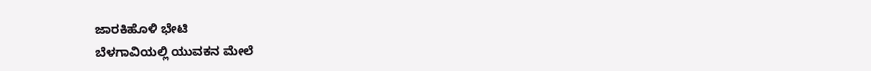ಜಾರಕಿಹೊಳಿ ಭೇಟಿ
ಬೆಳಗಾವಿಯಲ್ಲಿ ಯುವಕನ ಮೇಲೆ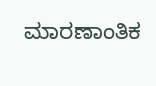ಮಾರಣಾಂತಿಕ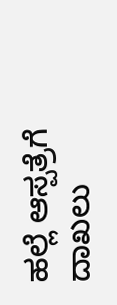ಹಲ್ಲೆ ಆಸ್ಪತ್ರೆಗೆ ದಾಖಲು